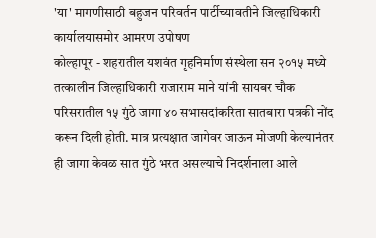'या' मागणीसाठी बहुजन परिवर्तन पार्टीच्यावतीने जिल्हाधिकारी कार्यालयासमोर आमरण उपोषण
कोल्हापूर - शहरातील यशवंत गृहनिर्माण संस्थेला सन २०१५ मध्ये तत्कालीन जिल्हाधिकारी राजाराम माने यांनी सायबर चौक परिसरातील १५ गुंठे जागा ४० सभासदांकरिता सातबारा पत्रकी नोंद करून दिली होती. मात्र प्रत्यक्षात जागेवर जाऊन मोजणी केल्यानंतर ही जागा केवळ सात गुंठे भरत असल्याचे निदर्शनाला आले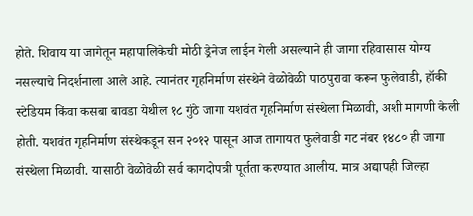होते. शिवाय या जागेतून महापालिकेची मोठी ड्रेनेज लाईन गेली असल्याने ही जागा रहिवासास योग्य नसल्याचे निदर्शनाला आले आहे. त्यानंतर गृहनिर्माण संस्थेने वेळोवेळी पाठपुरावा करून फुलेवाडी, हॉकी स्टेडियम किंवा कसबा बावडा येथील १८ गुंठे जागा यशवंत गृहनिर्माण संस्थेला मिळावी, अशी मागणी केली होती. यशवंत गृहनिर्माण संस्थेकडून सन २०१२ पासून आज तागायत फुलेवाडी गट नंबर १४८० ही जागा संस्थेला मिळावी. यासाठी वेळोवेळी सर्व कागदोपत्री पूर्तता करण्यात आलीय. मात्र अद्यापही जिल्हा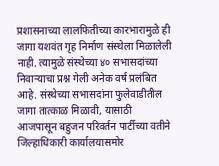प्रशासनाच्या लालफितीच्या कारभारामुळे ही जागा यशवंत गृह निर्माण संस्थेला मिळालेली नाही. त्यामुळे संस्थेच्या ४० सभासदांच्या निवाऱ्याचा प्रश्न गेली अनेक वर्ष प्रलंबित आहे. संस्थेच्या सभासदांना फुलेवाडीतील जागा तात्काळ मिळावी, यासाठी आजपासून बहुजन परिवर्तन पार्टीच्या वतीने जिल्हाधिकारी कार्यालयासमोर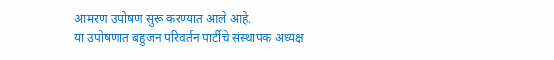आमरण उपोषण सुरू करण्यात आले आहे.
या उपोषणात बहुजन परिवर्तन पार्टीचे संस्थापक अध्यक्ष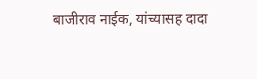बाजीराव नाईक, यांच्यासह दादा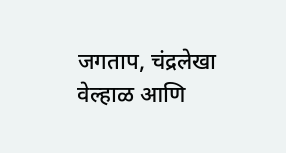जगताप, चंद्रलेखा वेल्हाळ आणि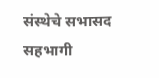संस्थेचे सभासद सहभागी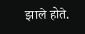झाले होते.